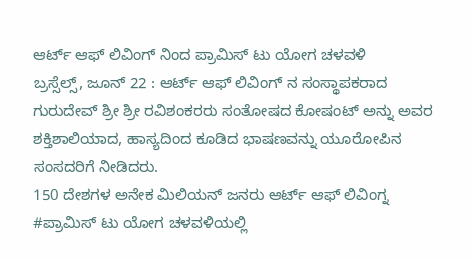ಆರ್ಟ್ ಆಫ್ ಲಿವಿಂಗ್ ನಿಂದ ಪ್ರಾಮಿಸ್ ಟು ಯೋಗ ಚಳವಳಿ
ಬ್ರಸ್ಸೆಲ್ಸ್, ಜೂನ್ 22 : ಆರ್ಟ್ ಆಫ್ ಲಿವಿಂಗ್ ನ ಸಂಸ್ಥಾಪಕರಾದ ಗುರುದೇವ್ ಶ್ರೀ ಶ್ರೀ ರವಿಶಂಕರರು ಸಂತೋಷದ ಕೋಷಂಟ್ ಅನ್ನು ಅವರ ಶಕ್ತಿಶಾಲಿಯಾದ, ಹಾಸ್ಯದಿಂದ ಕೂಡಿದ ಭಾಷಣವನ್ನು ಯೂರೋಪಿನ ಸಂಸದರಿಗೆ ನೀಡಿದರು.
150 ದೇಶಗಳ ಅನೇಕ ಮಿಲಿಯನ್ ಜನರು ಆರ್ಟ್ ಆಫ್ ಲಿವಿಂಗ್ನ #ಪ್ರಾಮಿಸ್ ಟು ಯೋಗ ಚಳವಳಿಯಲ್ಲಿ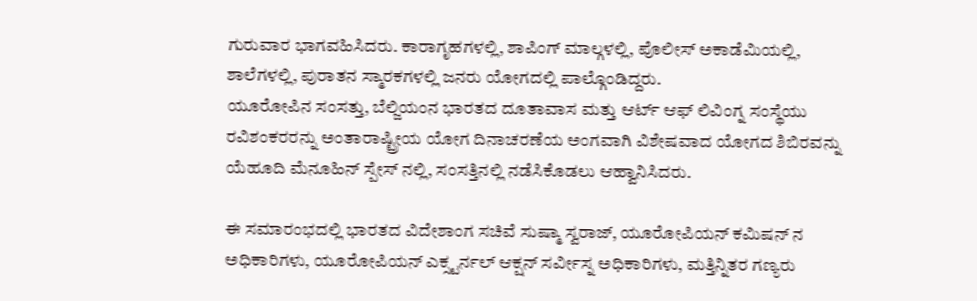ಗುರುವಾರ ಭಾಗವಹಿಸಿದರು. ಕಾರಾಗೃಹಗಳಲ್ಲಿ, ಶಾಪಿಂಗ್ ಮಾಲ್ಗಳಲ್ಲಿ, ಪೊಲೀಸ್ ಅಕಾಡೆಮಿಯಲ್ಲಿ, ಶಾಲೆಗಳಲ್ಲಿ, ಪುರಾತನ ಸ್ಮಾರಕಗಳಲ್ಲಿ ಜನರು ಯೋಗದಲ್ಲಿ ಪಾಲ್ಗೊಂಡಿದ್ದರು.
ಯೂರೋಪಿನ ಸಂಸತ್ತು, ಬೆಲ್ಜಿಯಂನ ಭಾರತದ ದೂತಾವಾಸ ಮತ್ತು ಆರ್ಟ್ ಆಫ್ ಲಿವಿಂಗ್ನ ಸಂಸ್ಥೆಯು ರವಿಶಂಕರರನ್ನು ಅಂತಾರಾಷ್ಟ್ರೀಯ ಯೋಗ ದಿನಾಚರಣೆಯ ಅಂಗವಾಗಿ ವಿಶೇಷವಾದ ಯೋಗದ ಶಿಬಿರವನ್ನು ಯೆಹೂದಿ ಮೆನೂಹಿನ್ ಸ್ಪೇಸ್ ನಲ್ಲಿ, ಸಂಸತ್ತಿನಲ್ಲಿ ನಡೆಸಿಕೊಡಲು ಆಹ್ವಾನಿಸಿದರು.

ಈ ಸಮಾರಂಭದಲ್ಲಿ ಭಾರತದ ವಿದೇಶಾಂಗ ಸಚಿವೆ ಸುಷ್ಮಾ ಸ್ವರಾಜ್, ಯೂರೋಪಿಯನ್ ಕಮಿಷನ್ ನ ಅಧಿಕಾರಿಗಳು, ಯೂರೋಪಿಯನ್ ಎಕ್ಸ್ಟರ್ನಲ್ ಆಕ್ಷನ್ ಸರ್ವೀಸ್ನ ಅಧಿಕಾರಿಗಳು, ಮತ್ತಿನ್ನಿತರ ಗಣ್ಯರು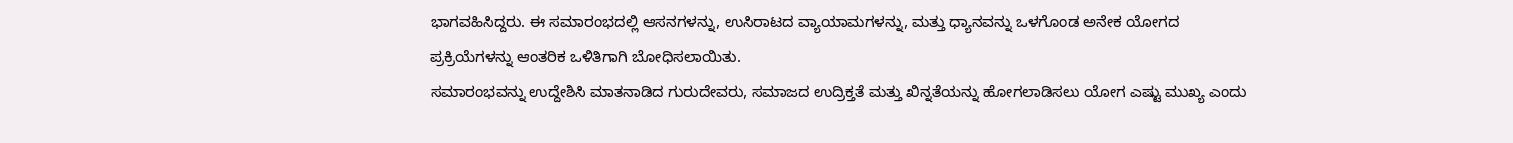ಭಾಗವಹಿಸಿದ್ದರು. ಈ ಸಮಾರಂಭದಲ್ಲಿ ಆಸನಗಳನ್ನು, ಉಸಿರಾಟದ ವ್ಯಾಯಾಮಗಳನ್ನು, ಮತ್ತು ಧ್ಯಾನವನ್ನು ಒಳಗೊಂಡ ಅನೇಕ ಯೋಗದ ಪ್ರಕ್ರಿಯೆಗಳನ್ನು ಆಂತರಿಕ ಒಳಿತಿಗಾಗಿ ಬೋಧಿಸಲಾಯಿತು.
ಸಮಾರಂಭವನ್ನು ಉದ್ದೇಶಿಸಿ ಮಾತನಾಡಿದ ಗುರುದೇವರು, ಸಮಾಜದ ಉದ್ರಿಕ್ತತೆ ಮತ್ತು ಖಿನ್ನತೆಯನ್ನು ಹೋಗಲಾಡಿಸಲು ಯೋಗ ಎಷ್ಟು ಮುಖ್ಯ ಎಂದು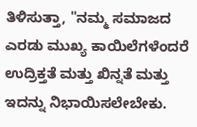ತಿಳಿಸುತ್ತಾ, "ನಮ್ಮ ಸಮಾಜದ ಎರಡು ಮುಖ್ಯ ಕಾಯಿಲೆಗಳೆಂದರೆ ಉದ್ರಿಕ್ತತೆ ಮತ್ತು ಖಿನ್ನತೆ ಮತ್ತು ಇದನ್ನು ನಿಭಾಯಿಸಲೇಬೇಕು.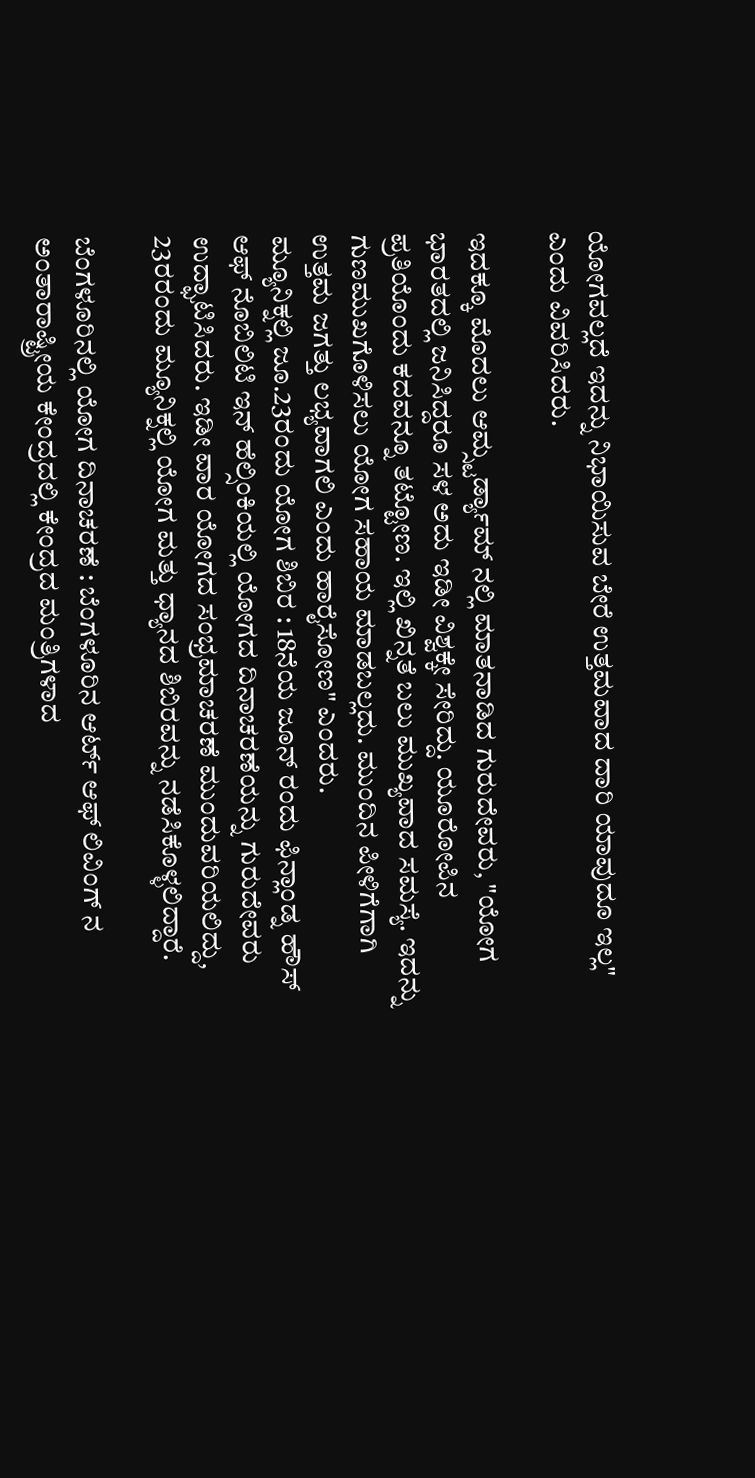ಯೋಗವಲ್ಲದೆ ಇದನ್ನು ನಿಭಾಯಿಸುವ ಬೇರೆ ಉತ್ತಮವಾದ ದಾರಿ ಯಾವುದೂ ಇಲ್ಲ" ಎಂದು ವಿವರಿಸಿದರು.

ಇದಕ್ಕೂ ಮೊದಲು ಆಮ್ಸ್ಟರ್ಡ್ಯಾಮ್ ನಲ್ಲಿ ಮಾತನಾಡಿದ ಗುರುದೇವರು, "ಯೋಗ ಭಾರತದಲ್ಲಿ ಜನಿಸಿದ್ದರೂ ಸಳ ಅದು ಇಡೀ ವಿಶ್ವಕ್ಕೇ ಸೇರಿದ್ದು. ಯೂರೋಪಿನ ಪ್ರತಿಯೊಂದು ಕದವನ್ನೂ ತಟ್ಟೋಣ. ಇಲ್ಲಿ ಖಿನ್ನತೆ ಬಲು ಮುಖ್ಯವಾದ ಸಮಸ್ಯೆ. ಇದನ್ನು ಗುಣಮುಖಗೊಳಿಸಲು ಯೋಗ ಸಹಾಯ ಮಾಡಬಲ್ಲದು. ಮುಂದಿನ ಪೀಳಿಗೆಗಾಗಿ ಉತ್ತಮ ಜಗತ್ತು ಲಭ್ಯವಾಗಲಿ ಎಂದು ಹಾರೈಸೋಣ" ಎಂದರು.
ಮ್ಯೂನಿಕ್ನಲ್ಲಿ ಜೂ.23ರಂದು ಯೋಗ ಶಿಬಿರ : 18ನೆಯ ಜೂನ್ ರಂದು ಫಿನ್ಲಾಂಡ್ನ ಹೌಸ್ ಆಫ್ ನೊಬಿಲಿಟಿ ಇನ್ ಹೆಲ್ಸಿಂಕಿಯಲ್ಲಿ ಯೋಗದ ದಿನಾಚರಣೆಯನ್ನು ಗುರುದೇವರು ಉದ್ಘಾಟಿಸಿದರು. ಇಡೀ ವಾರ ಯೋಗದ ಸಂಭ್ರಮಾಚರಣೆ ಮುಂದುವರಿಯಲಿದ್ದು, 23ರರಂದು ಮ್ಯೂನಿಕ್ನಲ್ಲಿ ಯೋಗ ಮತ್ತು ಧ್ಯಾನದ ಶಿಬಿರವನ್ನು ನಡೆಸಿಕೊಳ್ಳಲಿದ್ದಾರೆ.

ಬೆಂಗಳೂರಿನಲ್ಲಿ ಯೋಗ ದಿನಾಚರಣೆ : ಬೆಂಗಳೂರಿನ ಆರ್ಟ್ ಆಫ್ ಲಿವಿಂಗ್ ನ ಅಂತಾರಾಷ್ಟ್ರೀಯ ಕೇಂದ್ರದಲ್ಲಿ ಕೇಂದ್ರದ ಮಂತ್ರಿಗಳಾದ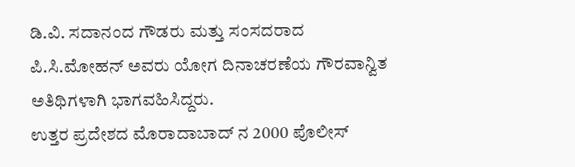ಡಿ.ವಿ. ಸದಾನಂದ ಗೌಡರು ಮತ್ತು ಸಂಸದರಾದ ಪಿ.ಸಿ.ಮೋಹನ್ ಅವರು ಯೋಗ ದಿನಾಚರಣೆಯ ಗೌರವಾನ್ವಿತ ಅತಿಥಿಗಳಾಗಿ ಭಾಗವಹಿಸಿದ್ದರು.
ಉತ್ತರ ಪ್ರದೇಶದ ಮೊರಾದಾಬಾದ್ ನ 2000 ಪೊಲೀಸ್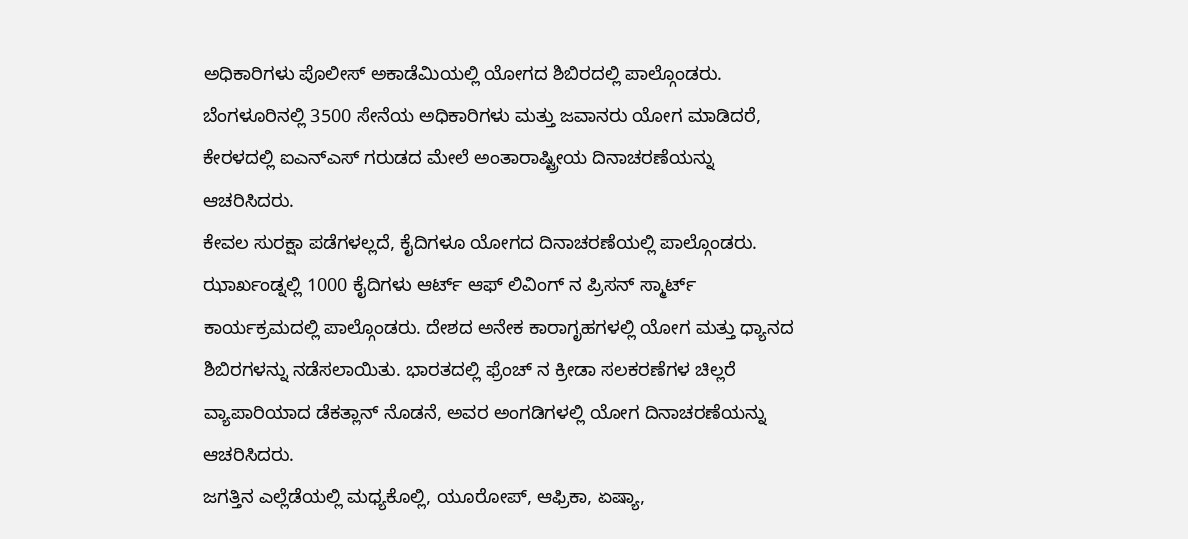ಅಧಿಕಾರಿಗಳು ಪೊಲೀಸ್ ಅಕಾಡೆಮಿಯಲ್ಲಿ ಯೋಗದ ಶಿಬಿರದಲ್ಲಿ ಪಾಲ್ಗೊಂಡರು. ಬೆಂಗಳೂರಿನಲ್ಲಿ 3500 ಸೇನೆಯ ಅಧಿಕಾರಿಗಳು ಮತ್ತು ಜವಾನರು ಯೋಗ ಮಾಡಿದರೆ, ಕೇರಳದಲ್ಲಿ ಐಎನ್ಎಸ್ ಗರುಡದ ಮೇಲೆ ಅಂತಾರಾಷ್ಟ್ರೀಯ ದಿನಾಚರಣೆಯನ್ನು ಆಚರಿಸಿದರು.
ಕೇವಲ ಸುರಕ್ಷಾ ಪಡೆಗಳಲ್ಲದೆ, ಕೈದಿಗಳೂ ಯೋಗದ ದಿನಾಚರಣೆಯಲ್ಲಿ ಪಾಲ್ಗೊಂಡರು. ಝಾರ್ಖಂಡ್ನಲ್ಲಿ 1000 ಕೈದಿಗಳು ಆರ್ಟ್ ಆಫ್ ಲಿವಿಂಗ್ ನ ಪ್ರಿಸನ್ ಸ್ಮಾರ್ಟ್ ಕಾರ್ಯಕ್ರಮದಲ್ಲಿ ಪಾಲ್ಗೊಂಡರು. ದೇಶದ ಅನೇಕ ಕಾರಾಗೃಹಗಳಲ್ಲಿ ಯೋಗ ಮತ್ತು ಧ್ಯಾನದ ಶಿಬಿರಗಳನ್ನು ನಡೆಸಲಾಯಿತು. ಭಾರತದಲ್ಲಿ ಫ್ರೆಂಚ್ ನ ಕ್ರೀಡಾ ಸಲಕರಣೆಗಳ ಚಿಲ್ಲರೆ ವ್ಯಾಪಾರಿಯಾದ ಡೆಕತ್ಲಾನ್ ನೊಡನೆ, ಅವರ ಅಂಗಡಿಗಳಲ್ಲಿ ಯೋಗ ದಿನಾಚರಣೆಯನ್ನು ಆಚರಿಸಿದರು.
ಜಗತ್ತಿನ ಎಲ್ಲೆಡೆಯಲ್ಲಿ ಮಧ್ಯಕೊಲ್ಲಿ, ಯೂರೋಪ್, ಆಫ್ರಿಕಾ, ಏಷ್ಯಾ,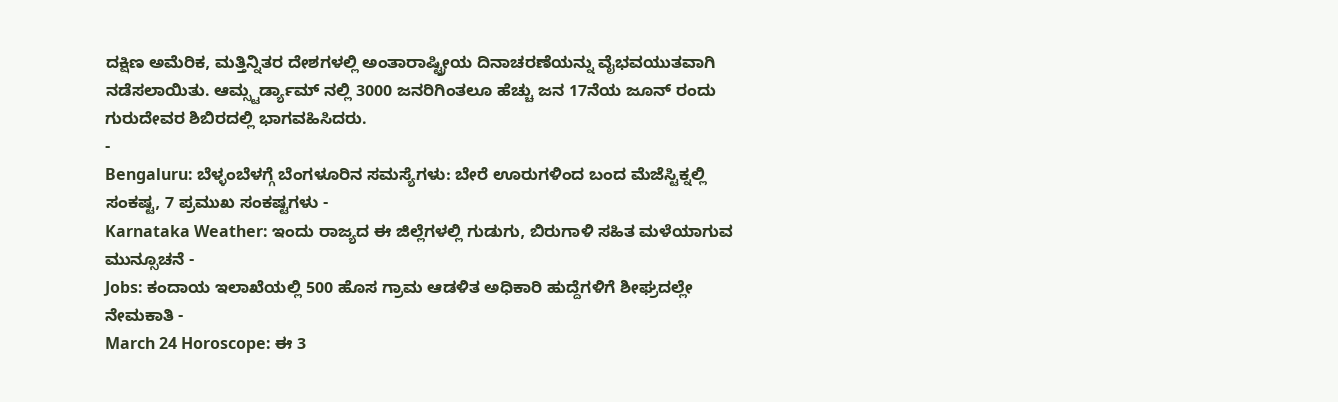ದಕ್ಷಿಣ ಅಮೆರಿಕ, ಮತ್ತಿನ್ನಿತರ ದೇಶಗಳಲ್ಲಿ ಅಂತಾರಾಷ್ಟ್ರೀಯ ದಿನಾಚರಣೆಯನ್ನು ವೈಭವಯುತವಾಗಿ ನಡೆಸಲಾಯಿತು. ಆಮ್ಸ್ಟರ್ಡ್ಯಾಮ್ ನಲ್ಲಿ 3000 ಜನರಿಗಿಂತಲೂ ಹೆಚ್ಚು ಜನ 17ನೆಯ ಜೂನ್ ರಂದು ಗುರುದೇವರ ಶಿಬಿರದಲ್ಲಿ ಭಾಗವಹಿಸಿದರು.
-
Bengaluru: ಬೆಳ್ಳಂಬೆಳಗ್ಗೆ ಬೆಂಗಳೂರಿನ ಸಮಸ್ಯೆಗಳು: ಬೇರೆ ಊರುಗಳಿಂದ ಬಂದ ಮೆಜೆಸ್ಟಿಕ್ನಲ್ಲಿ ಸಂಕಷ್ಟ, 7 ಪ್ರಮುಖ ಸಂಕಷ್ಟಗಳು -
Karnataka Weather: ಇಂದು ರಾಜ್ಯದ ಈ ಜಿಲ್ಲೆಗಳಲ್ಲಿ ಗುಡುಗು, ಬಿರುಗಾಳಿ ಸಹಿತ ಮಳೆಯಾಗುವ ಮುನ್ಸೂಚನೆ -
Jobs: ಕಂದಾಯ ಇಲಾಖೆಯಲ್ಲಿ 500 ಹೊಸ ಗ್ರಾಮ ಆಡಳಿತ ಅಧಿಕಾರಿ ಹುದ್ದೆಗಳಿಗೆ ಶೀಘ್ರದಲ್ಲೇ ನೇಮಕಾತಿ -
March 24 Horoscope: ಈ 3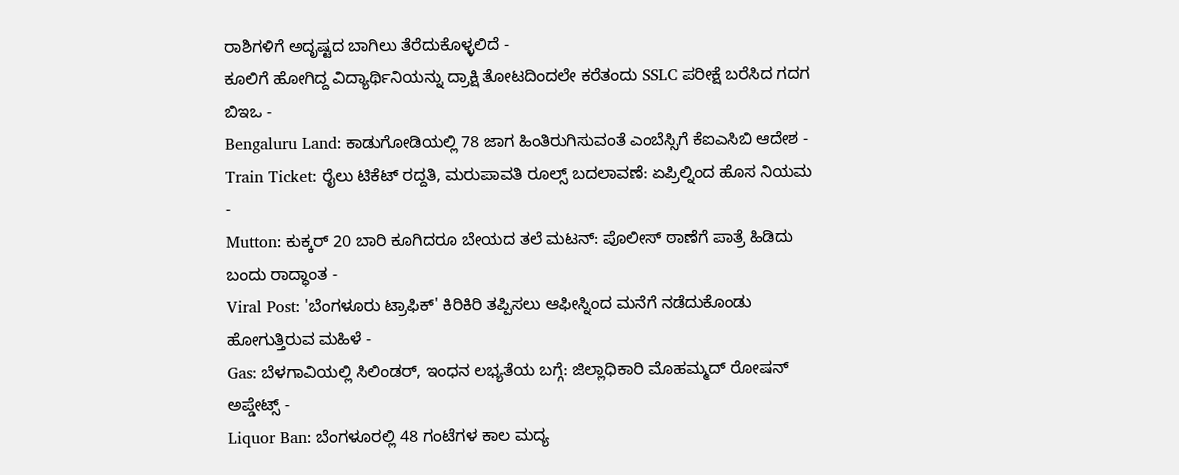ರಾಶಿಗಳಿಗೆ ಅದೃಷ್ಟದ ಬಾಗಿಲು ತೆರೆದುಕೊಳ್ಳಲಿದೆ -
ಕೂಲಿಗೆ ಹೋಗಿದ್ದ ವಿದ್ಯಾರ್ಥಿನಿಯನ್ನು ದ್ರಾಕ್ಷಿ ತೋಟದಿಂದಲೇ ಕರೆತಂದು SSLC ಪರೀಕ್ಷೆ ಬರೆಸಿದ ಗದಗ ಬಿಇಒ -
Bengaluru Land: ಕಾಡುಗೋಡಿಯಲ್ಲಿ 78 ಜಾಗ ಹಿಂತಿರುಗಿಸುವಂತೆ ಎಂಬೆಸ್ಸಿಗೆ ಕೆಐಎಸಿಬಿ ಆದೇಶ -
Train Ticket: ರೈಲು ಟಿಕೆಟ್ ರದ್ದತಿ, ಮರುಪಾವತಿ ರೂಲ್ಸ್ ಬದಲಾವಣೆ: ಏಪ್ರಿಲ್ನಿಂದ ಹೊಸ ನಿಯಮ -
Mutton: ಕುಕ್ಕರ್ 20 ಬಾರಿ ಕೂಗಿದರೂ ಬೇಯದ ತಲೆ ಮಟನ್: ಪೊಲೀಸ್ ಠಾಣೆಗೆ ಪಾತ್ರೆ ಹಿಡಿದು ಬಂದು ರಾದ್ಧಾಂತ -
Viral Post: 'ಬೆಂಗಳೂರು ಟ್ರಾಫಿಕ್' ಕಿರಿಕಿರಿ ತಪ್ಪಿಸಲು ಆಫೀಸ್ನಿಂದ ಮನೆಗೆ ನಡೆದುಕೊಂಡು ಹೋಗುತ್ತಿರುವ ಮಹಿಳೆ -
Gas: ಬೆಳಗಾವಿಯಲ್ಲಿ ಸಿಲಿಂಡರ್, ಇಂಧನ ಲಭ್ಯತೆಯ ಬಗ್ಗೆ: ಜಿಲ್ಲಾಧಿಕಾರಿ ಮೊಹಮ್ಮದ್ ರೋಷನ್ ಅಪ್ಡೇಟ್ಸ್ -
Liquor Ban: ಬೆಂಗಳೂರಲ್ಲಿ 48 ಗಂಟೆಗಳ ಕಾಲ ಮದ್ಯ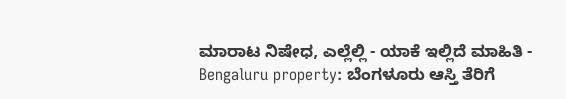ಮಾರಾಟ ನಿಷೇಧ, ಎಲ್ಲೆಲ್ಲಿ - ಯಾಕೆ ಇಲ್ಲಿದೆ ಮಾಹಿತಿ -
Bengaluru property: ಬೆಂಗಳೂರು ಆಸ್ತಿ ತೆರಿಗೆ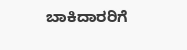ಬಾಕಿದಾರರಿಗೆ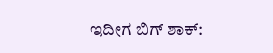ಇದೀಗ ಬಿಗ್ ಶಾಕ್: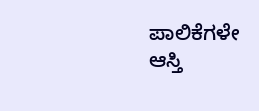ಪಾಲಿಕೆಗಳೇ ಆಸ್ತಿ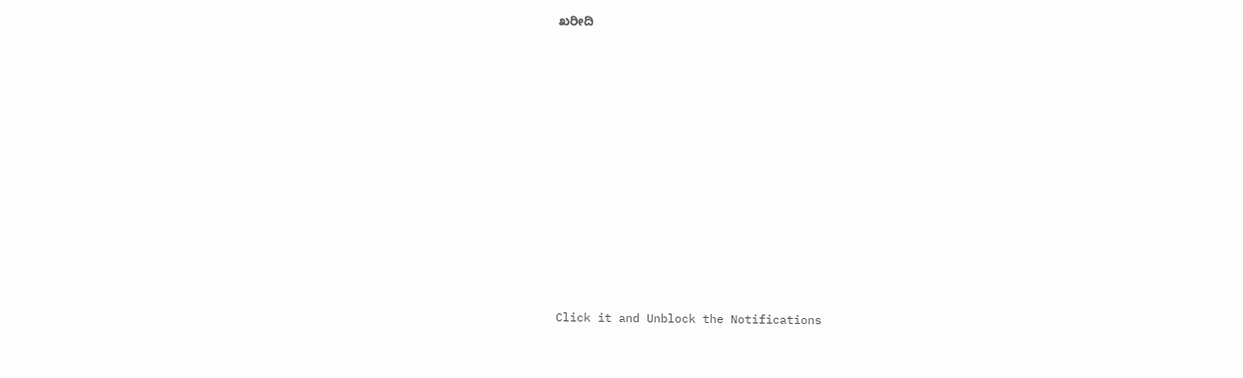ಖರೀದಿ












Click it and Unblock the Notifications